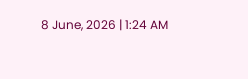8 June, 2026 | 1:24 AM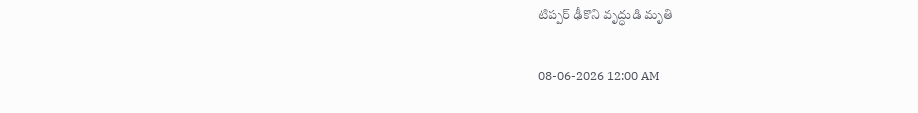టిప్పర్ ఢీకొని వృద్ధుడి మృతి

08-06-2026 12:00 AM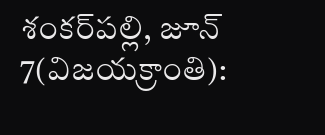శంకర్‌పల్లి, జూన్ 7(విజయక్రాంతి):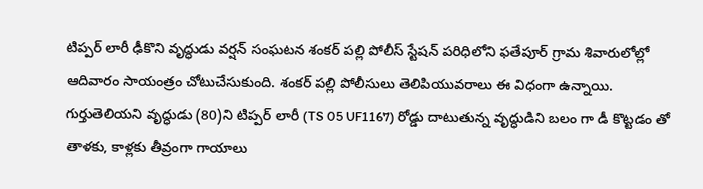టిప్పర్ లారీ ఢీకొని వృద్ధుడు వర్షన్ సంఘటన శంకర్ పల్లి పోలీస్ స్టేషన్ పరిధిలోని ఫతేపూర్ గ్రామ శివారులోల్లో ఆదివారం సాయంత్రం చోటుచేసుకుంది. శంకర్ పల్లి పోలీసులు తెలిపియువరాలు ఈ విధంగా ఉన్నాయి. గుర్తుతెలియని వృద్ధుడు (80)ని టిప్పర్ లారీ (TS 05 UF1167) రోడ్డు దాటుతున్న వృద్ధుడిని బలం గా డీ కొట్టడం తో తాళకు, కాళ్లకు తీవ్రంగా గాయాలు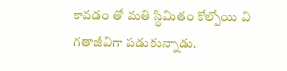కావడం తో మతి స్థిమితం కోల్పోయి వి గతాజీవిగా పడుకున్నాడు.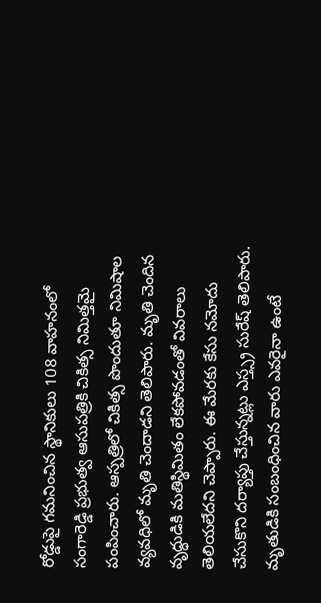రోడ్డుపై గమనించిన స్థానికులు 108 వాహనంలో సంగారెడ్డి ప్రభుత్వ ఆసుపత్రికి చికిత్స నిమిత్తమై పంపించారు. ఆస్పత్రిలో చికిత్స పొందుతూ నిమిషాల వ్యవధిలో మృతి చెందాడని తెలిపారు. మృతి చెందిన వృద్ధుడికి మతిస్థిమితం లేకపోవడంతో వివరాలు తెలియలేదని చెప్పారు. ఈ మేరకు కేసు నమోదు చేసుకొని దర్యాప్తు చేస్తున్నట్లు ఎస్త్స్ర సురేష్ తెలిపారు. మృతుడికి సంబంధించిన వారు ఎవరైనా ఉంటే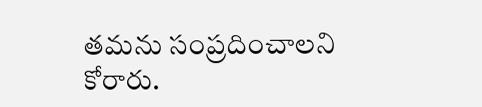తమను సంప్రదించాలని కోరారు.